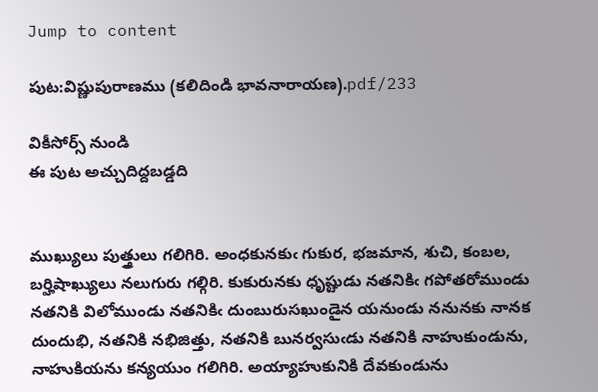Jump to content

పుట:విష్ణుపురాణము (కలిదిండి భావనారాయణ).pdf/233

వికీసోర్స్ నుండి
ఈ పుట అచ్చుదిద్దబడ్డది


ముఖ్యులు పుత్త్రులు గలిగిరి. అంధకునకుఁ గుకుర, భజమాన, శుచి, కంబల,
బర్హిషాఖ్యులు నలుగురు గల్గిరి. కుకురునకు ధృష్టుడు నతనికిఁ గపోతరోముండు
నతనికి విలోముండు నతనికిఁ దుంబురుసఖుండైన యనుండు ననునకు నానక
దుందుభి, నతనికి నభిజిత్తు, నతనికి బునర్వసుఁడు నతనికి నాహుకుండును,
నాహుకియను కన్యయుం గలిగిరి. అయ్యాహుకునికి దేవకుండును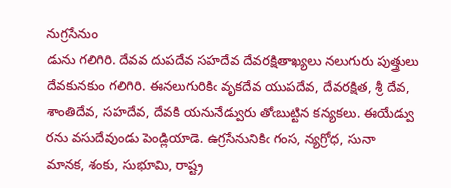నుగ్రసేనుం
డును గలిగిరి. దేవవ దుపదేవ సహదేవ దేవరక్షితాఖ్యలు నలుగురు పుత్త్రులు
దేవకునకుం గలిగిరి. ఈనలుగురికిఁ వృకదేవ యుపదేవ, దేవరక్షిత, శ్రీ దేవ,
శాంతిదేవ, సహదేవ, దేవకి యనునేడ్వురు తోఁబుట్టిన కన్యకలు. ఈయేడ్వు
రను వసుదేవుండు పెండ్లియాడె. ఉగ్రసేనునికిఁ గంస, న్యగ్రోధ, సునా
మానక, శంకు, సుభూమి, రాష్ట్ర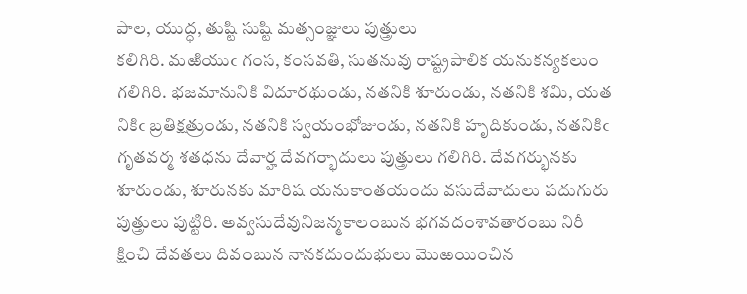పాల, యుద్ధ, తుష్టి సుష్టి మత్సంజ్ఞులు పుత్త్రులు
కలిగిరి. మఱియుఁ గంస, కంసవతి, సుతనువు రాష్ట్రపాలిక యనుకన్యకలుం
గలిగిరి. భజమానునికి విదూరథుండు, నతనికి శూరుండు, నతనికి శమి, యత
నికిఁ బ్రతిక్షత్రుండు, నతనికి స్వయంభోజుండు, నతనికి హృదికుండు, నతనికిఁ
గృతవర్మ శతధను దేవార్హ దేవగర్భాదులు పుత్త్రులు గలిగిరి. దేవగర్భునకు
శూరుండు, శూరునకు మారిష యనుకాంతయందు వసుదేవాదులు పదుగురు
పుత్త్రులు పుట్టిరి. అవ్వసుదేవునిజన్మకాలంబున భగవదంశావతారంబు నిరీ
క్షించి దేవతలు దివంబున నానకదుందుభులు మొఱయించిన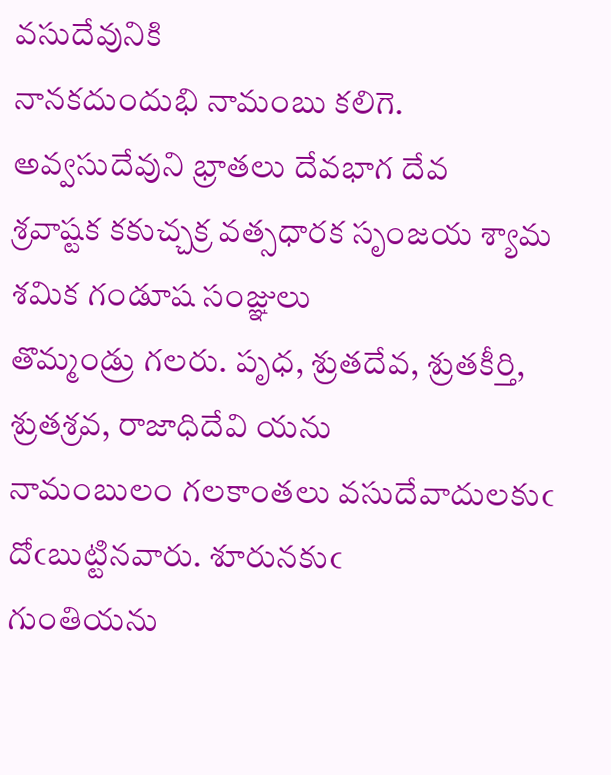వసుదేవునికి
నానకదుందుభి నామంబు కలిగె. అవ్వసుదేవుని భ్రాతలు దేవభాగ దేవ
శ్రవాష్టక కకుచ్చక్ర వత్సధారక సృంజయ శ్యామ శమిక గండూష సంజ్ఞులు
తొమ్మండ్రు గలరు. పృధ, శ్రుతదేవ, శ్రుతకీర్తి, శ్రుతశ్రవ, రాజాధిదేవి యను
నామంబులం గలకాంతలు వసుదేవాదులకుఁ దోఁబుట్టినవారు. శూరునకుఁ
గుంతియను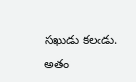సఖుడు కలఁడు. అతం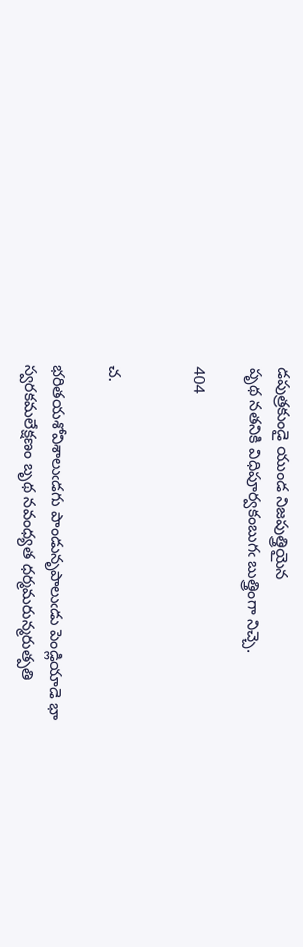డపుత్రకుండై యుండ నిజపుత్త్రియైన
పృథ నతనికి విధిపూర్వకంబుగఁ బుత్త్రింగా నిచ్చె.

404


చ.

భరితయశోవిశాలుఁడగు పాండునృపాలుఁడు పెండ్లియాడె భా
స్వరకమలేక్షణం బృథ నవంధ్యత ధర్మమరున్మరుత్పతి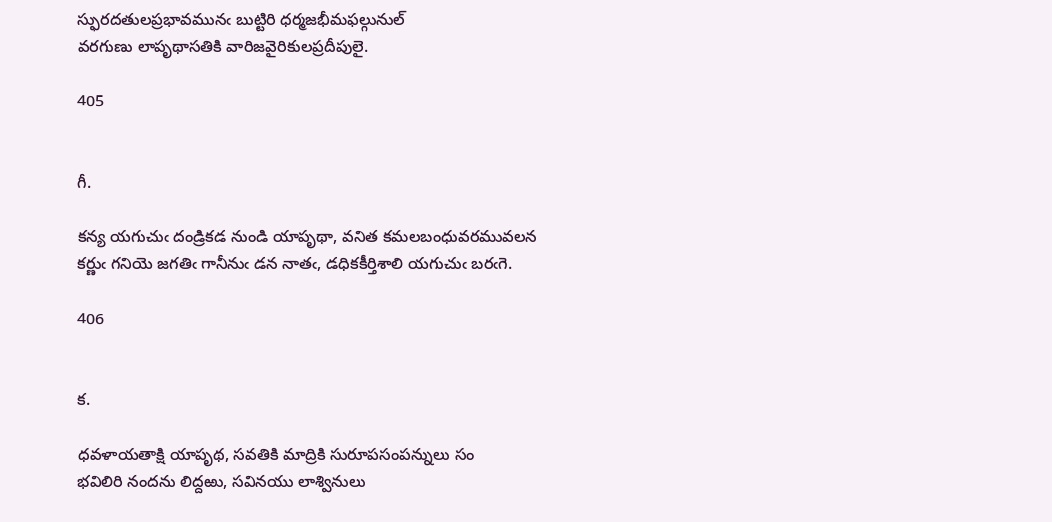స్ఫురదతులప్రభావమునఁ బుట్టిరి ధర్మజభీమఫల్గునుల్
వరగుణు లాపృథాసతికి వారిజవైరికులప్రదీపులై.

405


గీ.

కన్య యగుచుఁ దండ్రికడ నుండి యాపృథా, వనిత కమలబంధువరమువలన
కర్ణుఁ గనియె జగతిఁ గానీనుఁ డన నాతఁ, డధికకీర్తిశాలి యగుచుఁ బరఁగె.

406


క.

ధవళాయతాక్షి యాపృథ, సవతికి మాద్రికి సురూపసంపన్నులు సం
భవిలిరి నందను లిద్దఱు, సవినయు లాశ్వినులు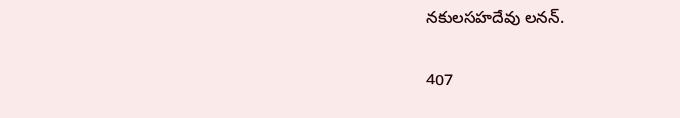నకులసహదేవు లనన్.

407